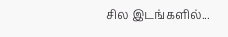சில இடங்களில்...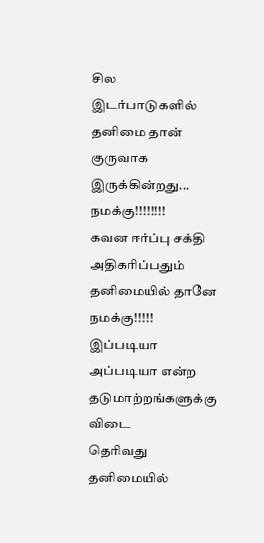சில இடர்பாடுகளில்
தனிமை தான் குருவாக
இருக்கின்றது... நமக்கு!!!!!!!!
கவன ஈர்ப்பு சக்தி
அதிகரிப்பதும்
தனிமையில் தானே நமக்கு!!!!!
இப்படியா அப்படியா என்ற
தடுமாற்றங்களுக்கு விடை
தெரிவது தனிமையில்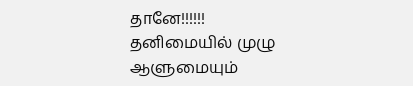தானே!!!!!!
தனிமையில் முழு
ஆளுமையும்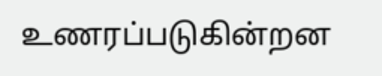உணரப்படுகின்றன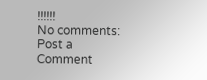!!!!!!
No comments:
Post a Comment